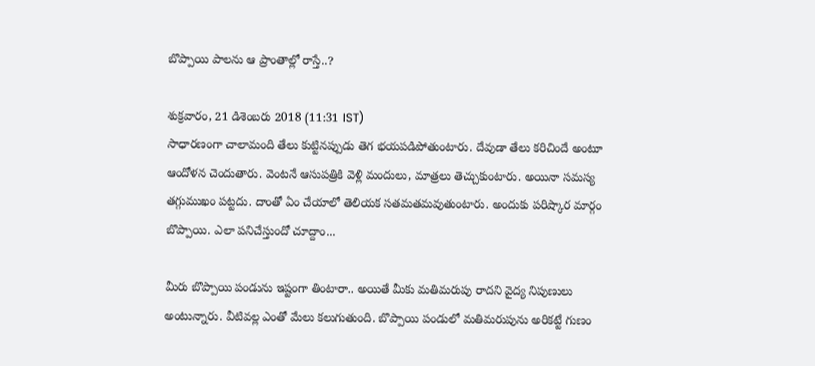బొప్పాయి పాలను ఆ ప్రాంతాల్లో రాస్తే..?

శుక్రవారం, 21 డిశెంబరు 2018 (11:31 IST)
సాధారణంగా చాలామంది తేలు కుట్టినప్పుడు తెగ భయపడిపోతుంటారు. దేవుడా తేలు కరిచిందే అంటూ ఆందోళన చెందుతారు. వెంటనే ఆసుపత్రికి వెళ్లి మందులు, మాత్రలు తెచ్చుకుంటారు. అయినా సమస్య తగ్గుముఖం పట్టదు. దాంతో ఏం చేయాలో తెలియక సతమతమవుతుంటారు. అందుకు పరిష్కార మార్గం బొప్పాయి. ఎలా పనిచేస్తుందో చూద్దాం...

మీరు బొప్పాయి పండును ఇష్టంగా తింటారా.. అయితే మీకు మతిమరుపు రాదని వైద్య నిపుణులు అంటున్నారు. వీటివల్ల ఎంతో మేలు కలుగుతుంది. బొప్పాయి పండులో మతిమరుపును అరికట్టే గుణం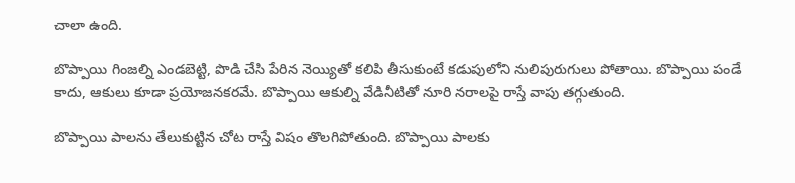చాలా ఉంది.

బొప్పాయి గింజల్ని ఎండబెట్టి, పొడి చేసి పేరిన నెయ్యితో కలిపి తీసుకుంటే కడుపులోని నులిపురుగులు పోతాయి. బొప్పాయి పండే కాదు, ఆకులు కూడా ప్రయోజనకరమే. బొప్పాయి ఆకుల్ని వేడినీటితో నూరి నరాలపై రాస్తే వాపు తగ్గుతుంది.

బొప్పాయి పాలను తేలుకుట్టిన చోట రాస్తే విషం తొలగిపోతుంది. బొప్పాయి పాలకు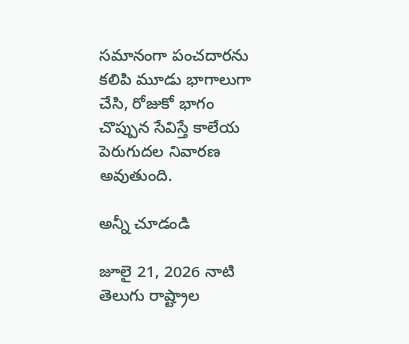సమానంగా పంచదారను కలిపి మూడు భాగాలుగా చేసి, రోజుకో భాగం చొప్పున సేవిస్తే కాలేయ పెరుగుదల నివారణ అవుతుంది.

అన్నీ చూడండి

జూలై 21, 2026 నాటి తెలుగు రాష్ట్రాల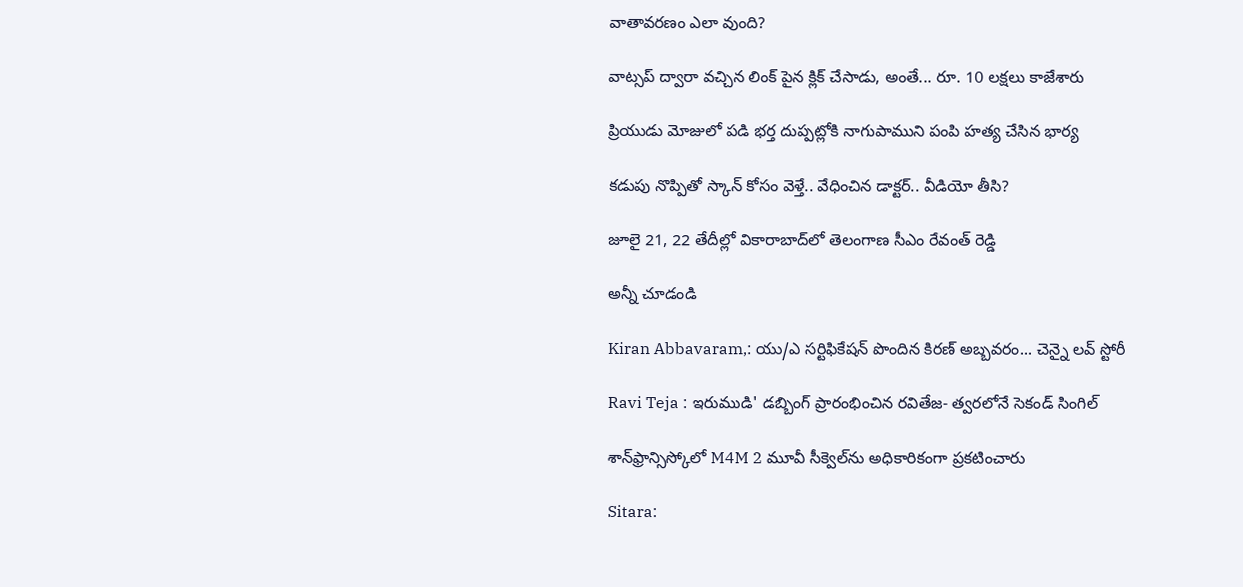వాతావరణం ఎలా వుంది?

వాట్సప్ ద్వారా వచ్చిన లింక్ పైన క్లిక్ చేసాడు, అంతే... రూ. 10 లక్షలు కాజేశారు

ప్రియుడు మోజులో పడి భర్త దుప్పట్లోకి నాగుపాముని పంపి హత్య చేసిన భార్య

కడుపు నొప్పితో స్కాన్ కోసం వెళ్తే.. వేధించిన డాక్టర్.. వీడియో తీసి?

జూలై 21, 22 తేదీల్లో వికారాబాద్‌లో తెలంగాణ సీఎం రేవంత్ రెడ్డి

అన్నీ చూడండి

Kiran Abbavaram,: యు/ఎ సర్టిఫికేషన్ పొందిన కిరణ్ అబ్బవరం... చెన్నై లవ్ స్టోరీ

Ravi Teja : ఇరుముడి' డబ్బింగ్ ప్రారంభించిన రవితేజ- త్వరలోనే సెకండ్ సింగిల్

శాన్‌ఫ్రాన్సిస్కోలో M4M 2 మూవీ సీక్వెల్‌ను అధికారికంగా ప్రకటించారు

Sitara: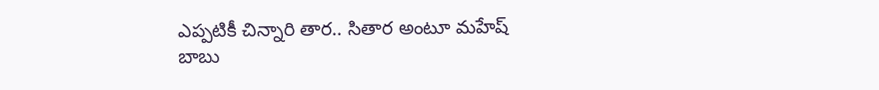ఎప్పటికీ చిన్నారి తార.. సితార అంటూ మహేష్ బాబు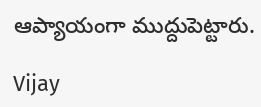ఆప్యాయంగా ముద్దుపెట్టారు.

Vijay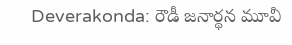Deverakonda: రౌడీ జనార్థన మూవీ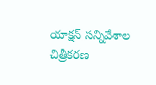యాక్షన్ సన్నివేశాల చిత్రీకరణ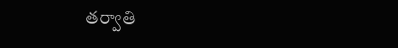తర్వాతి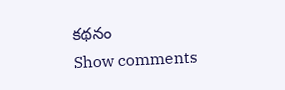కథనం
Show comments